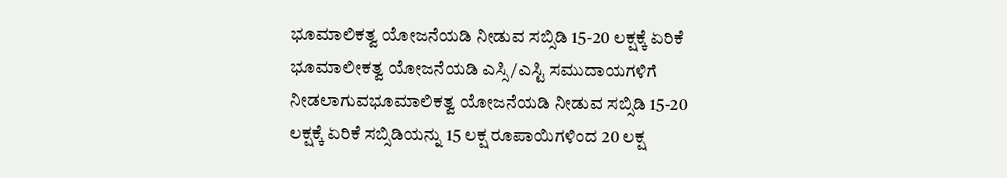ಭೂಮಾಲಿಕತ್ವ ಯೋಜನೆಯಡಿ ನೀಡುವ ಸಬ್ಸಿಡಿ 15-20 ಲಕ್ಷಕ್ಕೆ ಏರಿಕೆ
ಭೂಮಾಲೀಕತ್ವ ಯೋಜನೆಯಡಿ ಎಸ್ಸಿ/ಎಸ್ಟಿ ಸಮುದಾಯಗಳಿಗೆ ನೀಡಲಾಗುವಭೂಮಾಲಿಕತ್ವ ಯೋಜನೆಯಡಿ ನೀಡುವ ಸಬ್ಸಿಡಿ 15-20 ಲಕ್ಷಕ್ಕೆ ಏರಿಕೆ ಸಬ್ಸಿಡಿಯನ್ನು 15 ಲಕ್ಷ ರೂಪಾಯಿಗಳಿಂದ 20 ಲಕ್ಷ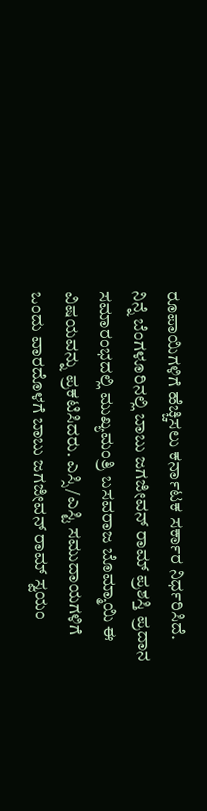ರೂಪಾಯಿಗಳಿಗೆ ಹೆಚ್ಚಿಸಲು ಕರ್ನಾಟಕ ಸರ್ಕಾರ ನಿರ್ಧರಿಸಿದೆ.
ನಿನ್ನೆ ಬೆಂಗಳೂರಿನಲ್ಲಿ ಬಾಬು ಜಗಜೀವನ್ ರಾಮ್ ಪ್ರಶಸ್ತಿ ಪ್ರದಾನ ಸಮಾರಂಭದಲ್ಲಿ ಮುಖ್ಯಮಂತ್ರಿ ಬಸವರಾಜ ಬೊಮ್ಮಾಯಿ ಈ ವಿಷಯವನ್ನು ಪ್ರಕಟಿಸಿದರು. ಎಸ್ಸಿ/ಎಸ್ಟಿ ಸಮುದಾಯಗಳಿಗೆ ಒಂದು ವಾರದೊಳಗೆ ಬಾಬು ಜಗಜೀವನ್ ರಾಮ್ ಸ್ವಯಂ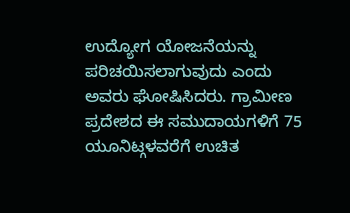ಉದ್ಯೋಗ ಯೋಜನೆಯನ್ನು ಪರಿಚಯಿಸಲಾಗುವುದು ಎಂದು ಅವರು ಘೋಷಿಸಿದರು. ಗ್ರಾಮೀಣ ಪ್ರದೇಶದ ಈ ಸಮುದಾಯಗಳಿಗೆ 75 ಯೂನಿಟ್ಗಳವರೆಗೆ ಉಚಿತ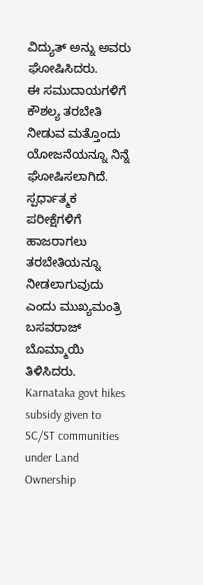ವಿದ್ಯುತ್ ಅನ್ನು ಅವರು ಘೋಷಿಸಿದರು.
ಈ ಸಮುದಾಯಗಳಿಗೆ ಕೌಶಲ್ಯ ತರಬೇತಿ ನೀಡುವ ಮತ್ತೊಂದು ಯೋಜನೆಯನ್ನೂ ನಿನ್ನೆ ಘೋಷಿಸಲಾಗಿದೆ. ಸ್ಪರ್ಧಾತ್ಮಕ ಪರೀಕ್ಷೆಗಳಿಗೆ ಹಾಜರಾಗಲು ತರಬೇತಿಯನ್ನೂ ನೀಡಲಾಗುವುದು ಎಂದು ಮುಖ್ಯಮಂತ್ರಿ ಬಸವರಾಜ್ ಬೊಮ್ಮಾಯಿ ತಿಳಿಸಿದರು.
Karnataka govt hikes subsidy given to SC/ST communities under Land Ownership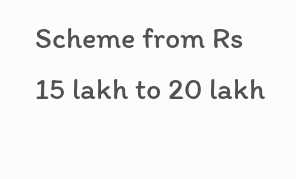Scheme from Rs 15 lakh to 20 lakh